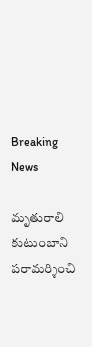Breaking News

మృతురాలి కుటుంబాని పరామర్శించి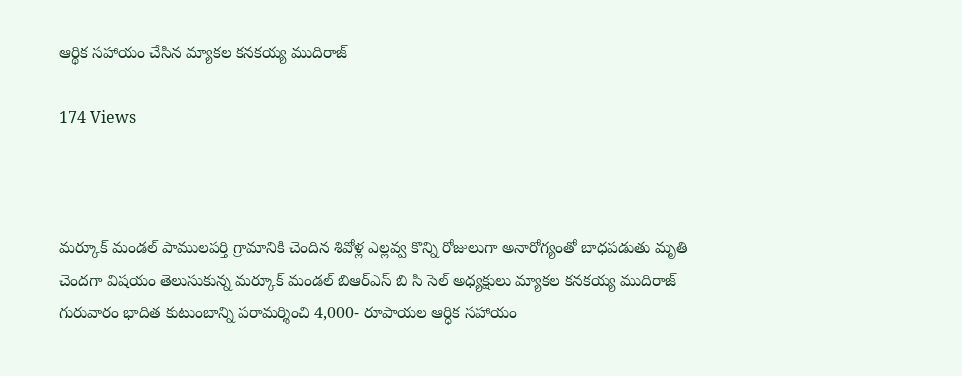ఆర్థిక సహాయం చేసిన మ్యాకల కనకయ్య ముదిరాజ్

174 Views



మర్కూక్ మండల్ పాములపర్తి గ్రామానికి చెందిన శివోళ్ల ఎల్లవ్వ కొన్ని రోజులుగా అనారోగ్యంతో బాధపడుతు మృతి చెందగా విషయం తెలుసుకున్న మర్కూక్ మండల్ బిఆర్ఎస్ బి సి సెల్ అధ్యక్షులు మ్యాకల కనకయ్య ముదిరాజ్ గురువారం భాదిత కుటుంబాన్ని పరామర్శించి 4,000- రూపాయల ఆర్ధిక సహాయం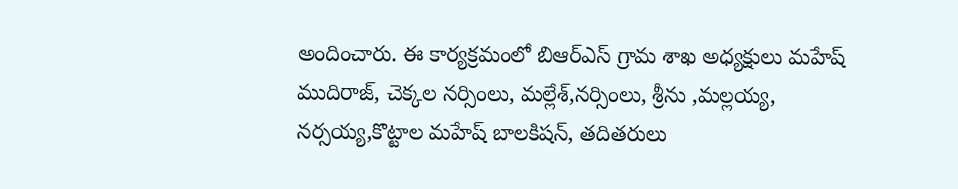అందించారు. ఈ కార్యక్రమంలో బిఆర్ఎస్ గ్రామ శాఖ అధ్యక్షులు మహేష్ ముదిరాజ్, చెక్కల నర్సింలు, మల్లేశ్,నర్సింలు, శ్రీను ,మల్లయ్య, నర్సయ్య,కొట్టాల మహేష్ బాలకిషన్, తదితరులు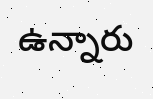ఉన్నారు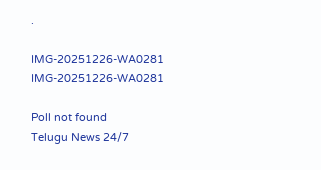.

IMG-20251226-WA0281
IMG-20251226-WA0281

Poll not found
Telugu News 24/7